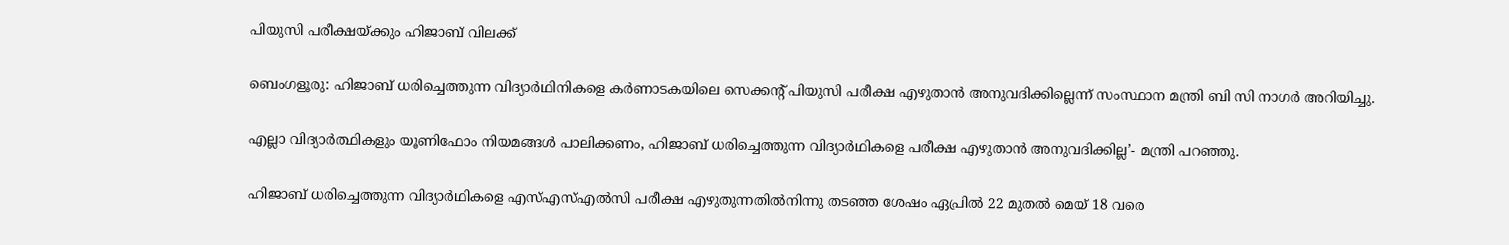പിയുസി പരീക്ഷയ്ക്കും ഹിജാബ് വിലക്ക്

ബെംഗളൂരു: ഹിജാബ് ധരിച്ചെത്തുന്ന വിദ്യാര്‍ഥിനികളെ കര്‍ണാടകയിലെ സെക്കന്റ് പിയുസി പരീക്ഷ എഴുതാന്‍ അനുവദിക്കില്ലെന്ന് സംസ്ഥാന മന്ത്രി ബി സി നാഗര്‍ അറിയിച്ചു.

എല്ലാ വിദ്യാര്‍ത്ഥികളും യൂണിഫോം നിയമങ്ങള്‍ പാലിക്കണം, ഹിജാബ് ധരിച്ചെത്തുന്ന വിദ്യാര്‍ഥികളെ പരീക്ഷ എഴുതാന്‍ അനുവദിക്കില്ല’- മന്ത്രി പറഞ്ഞു.

ഹിജാബ് ധരിച്ചെത്തുന്ന വിദ്യാര്‍ഥികളെ എസ്‌എസ്‌എല്‍സി പരീക്ഷ എഴുതുന്നതില്‍നിന്നു തടഞ്ഞ ശേഷം ഏപ്രില്‍ 22 മുതല്‍ മെയ് 18 വരെ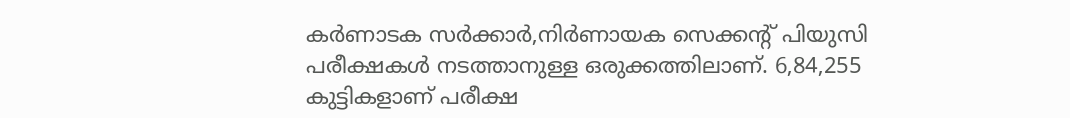കര്‍ണാടക സര്‍ക്കാര്‍,നിര്‍ണായക സെക്കന്റ് പിയുസി പരീക്ഷകള്‍ നടത്താനുള്ള ഒരുക്കത്തിലാണ്. 6,84,255 കുട്ടികളാണ് പരീക്ഷ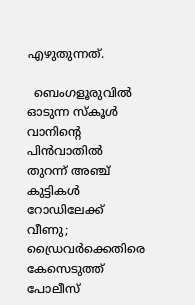എഴുതുന്നത്.

  ബെംഗളൂരുവിൽ ഓടുന്ന സ്‌കൂൾ വാനിന്റെ പിൻവാതിൽ തുറന്ന് അഞ്ച് കുട്ടികൾ റോഡിലേക്ക് വീണു; ഡ്രൈവർക്കെതിരെ കേസെടുത്ത് പോലീസ്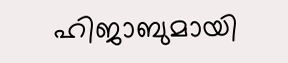ഹിജാബുമായി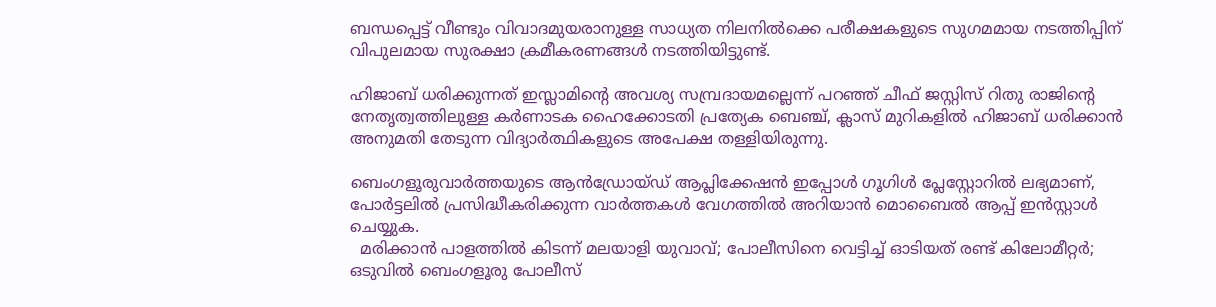ബന്ധപ്പെട്ട് വീണ്ടും വിവാദമുയരാനുള്ള സാധ്യത നിലനില്‍ക്കെ പരീക്ഷകളുടെ സുഗമമായ നടത്തിപ്പിന് വിപുലമായ സുരക്ഷാ ക്രമീകരണങ്ങള്‍ നടത്തിയിട്ടുണ്ട്.

ഹിജാബ് ധരിക്കുന്നത് ഇസ്ലാമിന്റെ അവശ്യ സമ്പ്രദായമല്ലെന്ന് പറഞ്ഞ് ചീഫ് ജസ്റ്റിസ് റിതു രാജിന്റെ നേതൃത്വത്തിലുള്ള കര്‍ണാടക ഹൈക്കോടതി പ്രത്യേക ബെഞ്ച്, ക്ലാസ് മുറികളില്‍ ഹിജാബ് ധരിക്കാന്‍ അനുമതി തേടുന്ന വിദ്യാര്‍ത്ഥികളുടെ അപേക്ഷ തള്ളിയിരുന്നു.

ബെംഗളൂരുവാർത്തയുടെ ആൻഡ്രോയ്ഡ് ആപ്ലിക്കേഷൻ ഇപ്പോൾ ഗൂഗിൾ പ്ലേസ്റ്റോറിൽ ലഭ്യമാണ്, പോർട്ടലിൽ പ്രസിദ്ധീകരിക്കുന്ന വാർത്തകൾ വേഗത്തിൽ അറിയാൻ മൊബൈൽ ആപ്പ് ഇൻസ്റ്റാൾ ചെയ്യുക.
  മരിക്കാൻ പാളത്തിൽ കിടന്ന് മലയാളി യുവാവ്; പോലീസിനെ വെട്ടിച്ച് ഓടിയത് രണ്ട് കിലോമീറ്റർ; ഒടുവിൽ ബെംഗളൂരു പോലീസ്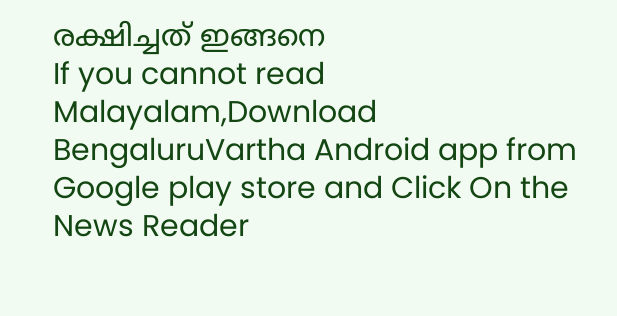രക്ഷിച്ചത് ഇങ്ങനെ
If you cannot read Malayalam,Download BengaluruVartha Android app from Google play store and Click On the News Reader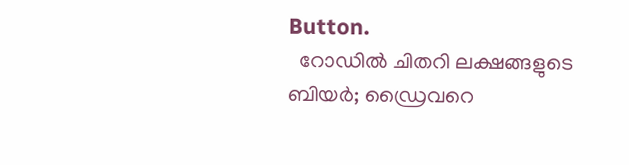Button.
  റോഡിൽ ചിതറി ലക്ഷങ്ങളുടെ ബിയർ; ഡ്രൈവറെ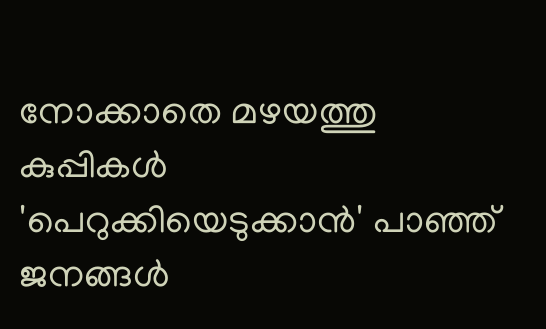നോക്കാതെ മഴയത്തു കുപ്പികൾ 'പെറുക്കിയെടുക്കാൻ' പാഞ്ഞ് ജനങ്ങൾ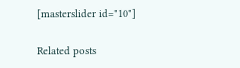[masterslider id="10"]

Related posts